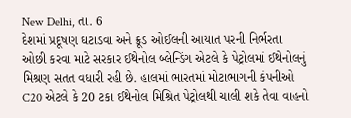New Delhi, તા. 6
દેશમાં પ્રદૂષણ ઘટાડવા અને ક્રૂડ ઓઈલની આયાત પરની નિર્ભરતા ઓછી કરવા માટે સરકાર ઈથેનોલ બ્લેન્ડિંગ એટલે કે પેટ્રોલમાં ઈથેનોલનું મિશ્રણ સતત વધારી રહી છે. હાલમાં ભારતમાં મોટાભાગની કંપનીઓ C20 એટલે કે 20 ટકા ઈથેનોલ મિશ્રિત પેટ્રોલથી ચાલી શકે તેવા વાહનો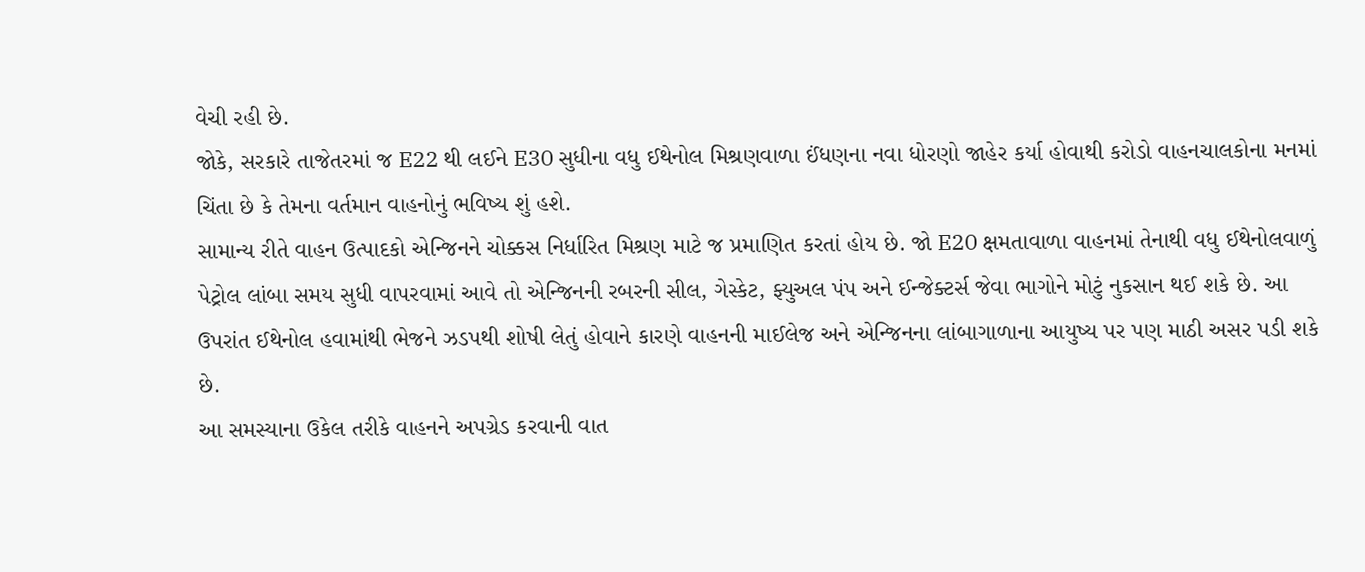વેચી રહી છે.
જોકે, સરકારે તાજેતરમાં જ E22 થી લઈને E30 સુધીના વધુ ઈથેનોલ મિશ્રણવાળા ઈંધણના નવા ધોરણો જાહેર કર્યા હોવાથી કરોડો વાહનચાલકોના મનમાં ચિંતા છે કે તેમના વર્તમાન વાહનોનું ભવિષ્ય શું હશે.
સામાન્ય રીતે વાહન ઉત્પાદકો એન્જિનને ચોક્કસ નિર્ધારિત મિશ્રણ માટે જ પ્રમાણિત કરતાં હોય છે. જો E20 ક્ષમતાવાળા વાહનમાં તેનાથી વધુ ઈથેનોલવાળું પેટ્રોલ લાંબા સમય સુધી વાપરવામાં આવે તો એન્જિનની રબરની સીલ, ગેસ્કેટ, ફ્યુઅલ પંપ અને ઈન્જેક્ટર્સ જેવા ભાગોને મોટું નુકસાન થઈ શકે છે. આ ઉપરાંત ઈથેનોલ હવામાંથી ભેજને ઝડપથી શોષી લેતું હોવાને કારણે વાહનની માઈલેજ અને એન્જિનના લાંબાગાળાના આયુષ્ય પર પણ માઠી અસર પડી શકે છે.
આ સમસ્યાના ઉકેલ તરીકે વાહનને અપગ્રેડ કરવાની વાત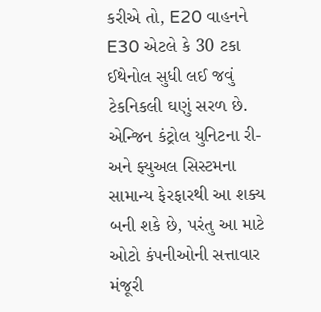કરીએ તો, E20 વાહનને E30 એટલે કે 30 ટકા ઈથેનોલ સુધી લઈ જવું ટેકનિકલી ઘણું સરળ છે. એન્જિન કંટ્રોલ યુનિટના રી- અને ફ્યુઅલ સિસ્ટમના સામાન્ય ફેરફારથી આ શક્ય બની શકે છે, પરંતુ આ માટે ઓટો કંપનીઓની સત્તાવાર મંજૂરી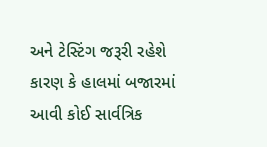અને ટેસ્ટિંગ જરૂરી રહેશે કારણ કે હાલમાં બજારમાં આવી કોઈ સાર્વત્રિક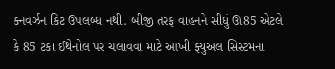ક્નવર્ઝન કિટ ઉપલબ્ધ નથી. બીજી તરફ વાહનને સીધું ઊ85 એટલે કે 85 ટકા ઈથેનોલ પર ચલાવવા માટે આખી ફ્યુઅલ સિસ્ટમના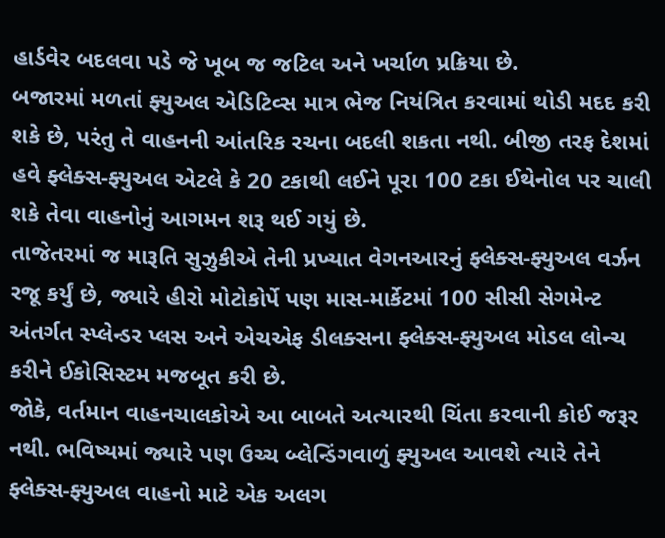હાર્ડવેર બદલવા પડે જે ખૂબ જ જટિલ અને ખર્ચાળ પ્રક્રિયા છે.
બજારમાં મળતાં ફ્યુઅલ એડિટિવ્સ માત્ર ભેજ નિયંત્રિત કરવામાં થોડી મદદ કરી શકે છે, પરંતુ તે વાહનની આંતરિક રચના બદલી શકતા નથી. બીજી તરફ દેશમાં હવે ફ્લેક્સ-ફ્યુઅલ એટલે કે 20 ટકાથી લઈને પૂરા 100 ટકા ઈથેનોલ પર ચાલી શકે તેવા વાહનોનું આગમન શરૂ થઈ ગયું છે.
તાજેતરમાં જ મારૂતિ સુઝુકીએ તેની પ્રખ્યાત વેગનઆરનું ફ્લેક્સ-ફ્યુઅલ વર્ઝન રજૂ કર્યું છે, જ્યારે હીરો મોટોકોર્પે પણ માસ-માર્કેટમાં 100 સીસી સેગમેન્ટ અંતર્ગત સ્પ્લેન્ડર પ્લસ અને એચએફ ડીલક્સના ફ્લેક્સ-ફ્યુઅલ મોડલ લોન્ચ કરીને ઈકોસિસ્ટમ મજબૂત કરી છે.
જોકે, વર્તમાન વાહનચાલકોએ આ બાબતે અત્યારથી ચિંતા કરવાની કોઈ જરૂર નથી. ભવિષ્યમાં જ્યારે પણ ઉચ્ચ બ્લેન્ડિંગવાળું ફ્યુઅલ આવશે ત્યારે તેને ફ્લેક્સ-ફ્યુઅલ વાહનો માટે એક અલગ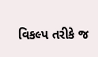વિકલ્પ તરીકે જ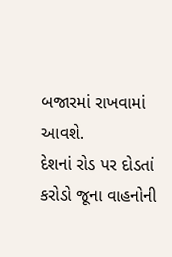બજારમાં રાખવામાં આવશે.
દેશનાં રોડ પર દોડતાં કરોડો જૂના વાહનોની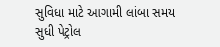સુવિધા માટે આગામી લાંબા સમય સુધી પેટ્રોલ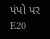પંપો પર E20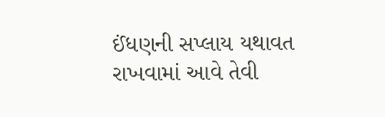ઈંધણની સપ્લાય યથાવત રાખવામાં આવે તેવી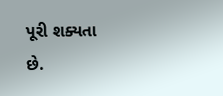પૂરી શક્યતા છે.